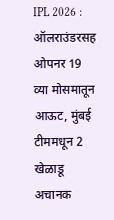IPL 2026 : ऑलराउंडरसह ओपनर 19 व्या मोसमातून आऊट, मुंबई टीममधून 2 खेळाडू अचानक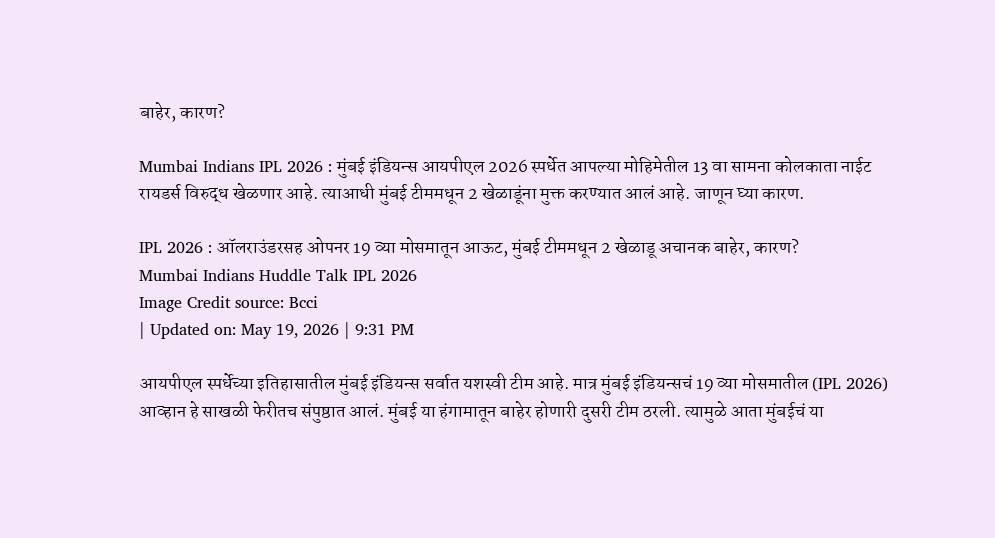बाहेर, कारण?

Mumbai Indians IPL 2026 : मुंबई इंडियन्स आयपीएल 2026 स्पर्धेत आपल्या मोहिमेतील 13 वा सामना कोलकाता नाईट रायडर्स विरुद्ध खेळणार आहे. त्याआधी मुंबई टीममधून 2 खेळाडूंना मुक्त करण्यात आलं आहे. जाणून घ्या कारण.

IPL 2026 : ऑलराउंडरसह ओपनर 19 व्या मोसमातून आऊट, मुंबई टीममधून 2 खेळाडू अचानक बाहेर, कारण?
Mumbai Indians Huddle Talk IPL 2026
Image Credit source: Bcci
| Updated on: May 19, 2026 | 9:31 PM

आयपीएल स्पर्धेच्या इतिहासातील मुंबई इंडियन्स सर्वात यशस्वी टीम आहे. मात्र मुंबई इंडियन्सचं 19 व्या मोसमातील (IPL 2026) आव्हान हे साखळी फेरीतच संपुष्ठात आलं. मुंबई या हंगामातून बाहेर होणारी दुसरी टीम ठरली. त्यामुळे आता मुंबईचं या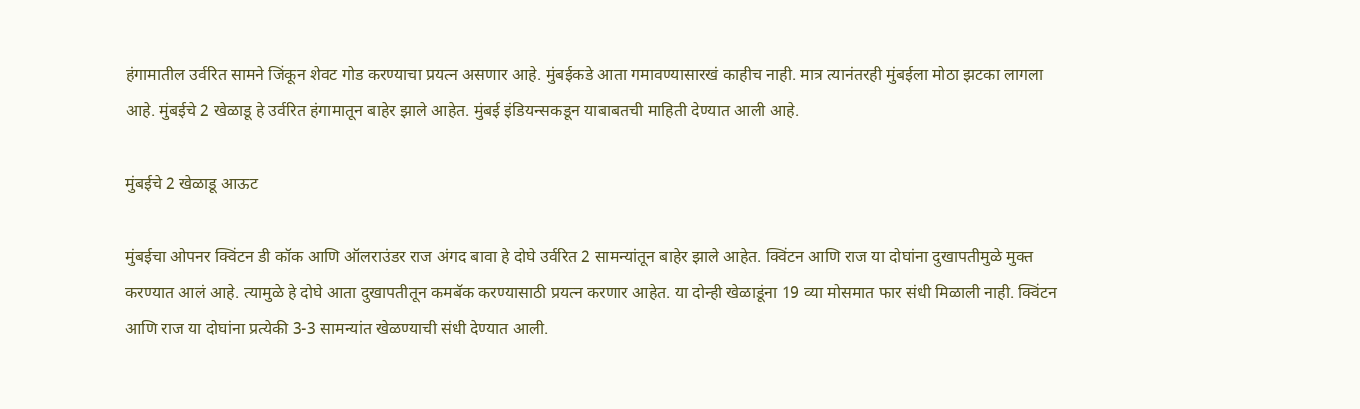हंगामातील उर्वरित सामने जिंकून शेवट गोड करण्याचा प्रयत्न असणार आहे. मुंबईकडे आता गमावण्यासारखं काहीच नाही. मात्र त्यानंतरही मुंबईला मोठा झटका लागला आहे. मुंबईचे 2 खेळाडू हे उर्वरित हंगामातून बाहेर झाले आहेत. मुंबई इंडियन्सकडून याबाबतची माहिती देण्यात आली आहे.

मुंबईचे 2 खेळाडू आऊट

मुंबईचा ओपनर क्विंटन डी कॉक आणि ऑलराउंडर राज अंगद बावा हे दोघे उर्वरित 2 सामन्यांतून बाहेर झाले आहेत. क्विंटन आणि राज या दोघांना दुखापतीमुळे मुक्त करण्यात आलं आहे. त्यामुळे हे दोघे आता दुखापतीतून कमबॅक करण्यासाठी प्रयत्न करणार आहेत. या दोन्ही खेळाडूंना 19 व्या मोसमात फार संधी मिळाली नाही. क्विंटन आणि राज या दोघांना प्रत्येकी 3-3 सामन्यांत खेळण्याची संधी देण्यात आली.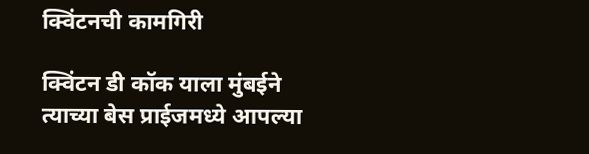क्विंटनची कामगिरी

क्विंटन डी कॉक याला मुंबईने त्याच्या बेस प्राईजमध्ये आपल्या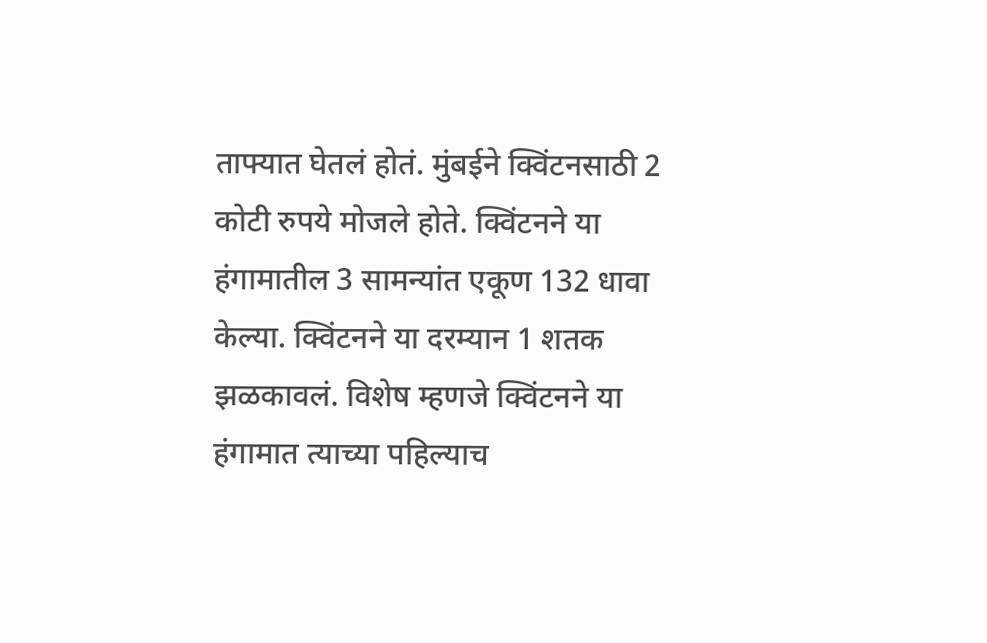ताफ्यात घेतलं होतं. मुंबईने क्विंटनसाठी 2 कोटी रुपये मोजले होते. क्विंटनने या हंगामातील 3 सामन्यांत एकूण 132 धावा केल्या. क्विंटनने या दरम्यान 1 शतक झळकावलं. विशेष म्हणजे क्विंटनने या हंगामात त्याच्या पहिल्याच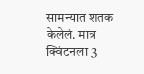सामन्यात शतक केलेलं. मात्र क्विंटनला 3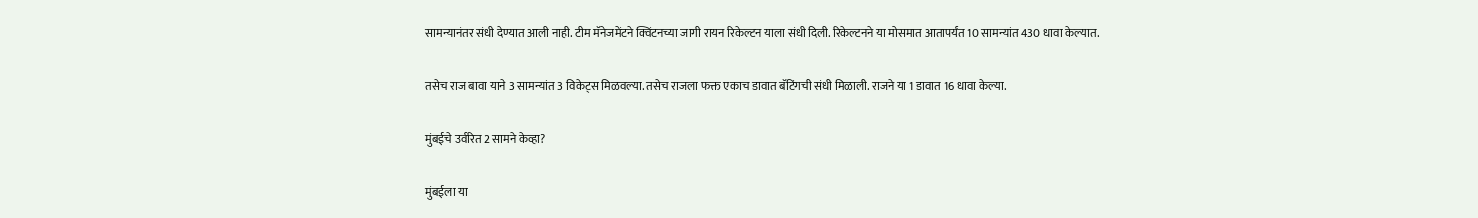सामन्यानंतर संधी देण्यात आली नाही. टीम मॅनेजमेंटने क्विंटनच्या जागी रायन रिकेल्टन याला संधी दिली. रिकेल्टनने या मोसमात आतापर्यंत 10 सामन्यांत 430 धावा केल्यात.

तसेच राज बावा याने 3 सामन्यांत 3 विकेट्स मिळवल्या. तसेच राजला फक्त एकाच डावात बॅटिंगची संधी मिळाली. राजने या 1 डावात 16 धावा केल्या.

मुंबईचे उर्वरित 2 सामने केव्हा?

मुंबईला या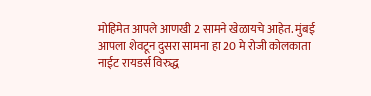मोहिमेत आपले आणखी 2 सामने खेळायचे आहेत. मुंबई आपला शेवटून दुसरा सामना हा 20 मे रोजी कोलकाता नाईट रायडर्स विरुद्ध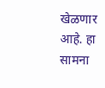खेळणार आहे. हा सामना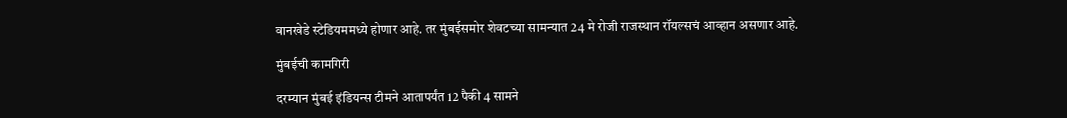वानखेडे स्टेडियममध्ये होणार आहे. तर मुंबईसमोर शेवटच्या सामन्यात 24 मे रोजी राजस्थान रॉयल्सचं आव्हान असणार आहे.

मुंबईची कामगिरी

दरम्यान मुंबई इंडियन्स टीमने आतापर्यंत 12 पैकी 4 सामने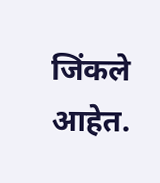जिंकले आहेत.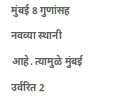मुंबई 8 गुणांसह नवव्या स्थानी आहे. त्यामुळे मुंबई उर्वरित 2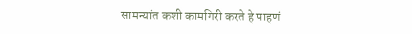सामन्यांत कशी कामगिरी करते हे पाहणं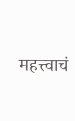महत्त्वाचं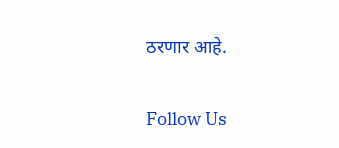ठरणार आहे.

Follow Us